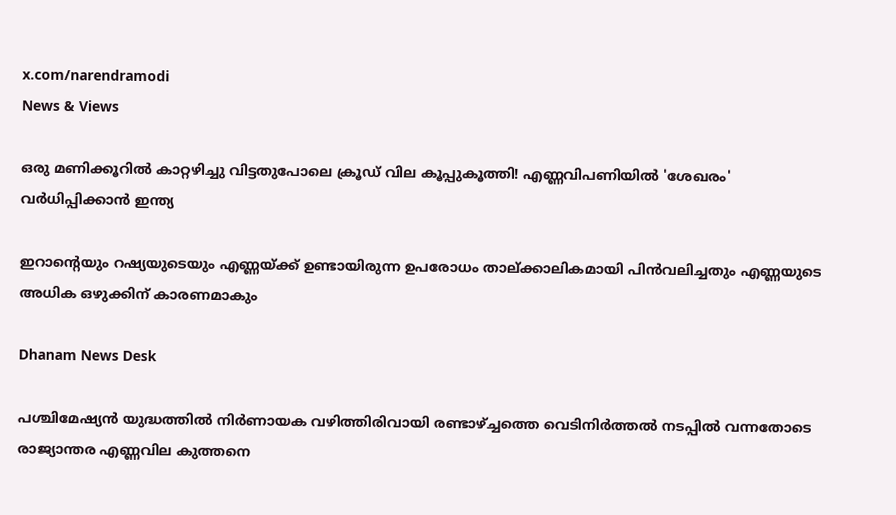x.com/narendramodi
News & Views

ഒരു മണിക്കൂറില്‍ കാറ്റഴിച്ചു വിട്ടതുപോലെ ക്രൂഡ് വില കൂപ്പുകൂത്തി! എണ്ണവിപണിയില്‍ 'ശേഖരം' വര്‍ധിപ്പിക്കാന്‍ ഇന്ത്യ

ഇറാന്റെയും റഷ്യയുടെയും എണ്ണയ്ക്ക് ഉണ്ടായിരുന്ന ഉപരോധം താല്ക്കാലികമായി പിന്‍വലിച്ചതും എണ്ണയുടെ അധിക ഒഴുക്കിന് കാരണമാകും

Dhanam News Desk

പശ്ചിമേഷ്യന്‍ യുദ്ധത്തില്‍ നിര്‍ണായക വഴിത്തിരിവായി രണ്ടാഴ്ച്ചത്തെ വെടിനിര്‍ത്തല്‍ നടപ്പില്‍ വന്നതോടെ രാജ്യാന്തര എണ്ണവില കുത്തനെ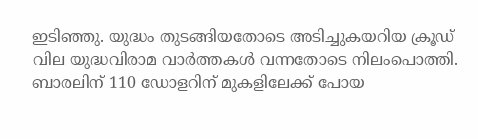ഇടിഞ്ഞു. യുദ്ധം തുടങ്ങിയതോടെ അടിച്ചുകയറിയ ക്രൂഡ് വില യുദ്ധവിരാമ വാര്‍ത്തകള്‍ വന്നതോടെ നിലംപൊത്തി. ബാരലിന് 110 ഡോളറിന് മുകളിലേക്ക് പോയ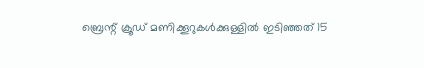ബ്രെന്റ് ക്രൂഡ് മണിക്കൂറുകള്‍ക്കുള്ളില്‍ ഇടിഞ്ഞത് 15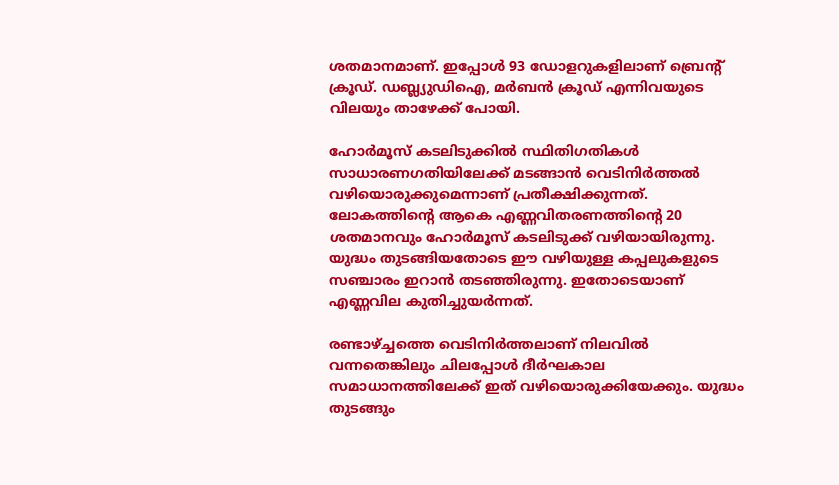ശതമാനമാണ്. ഇപ്പോള്‍ 93 ഡോളറുകളിലാണ് ബ്രെന്റ് ക്രൂഡ്. ഡബ്ല്യുഡിഐ, മര്‍ബന്‍ ക്രൂഡ് എന്നിവയുടെ വിലയും താഴേക്ക് പോയി.

ഹോര്‍മൂസ് കടലിടുക്കില്‍ സ്ഥിതിഗതികള്‍ സാധാരണഗതിയിലേക്ക് മടങ്ങാന്‍ വെടിനിര്‍ത്തല്‍ വഴിയൊരുക്കുമെന്നാണ് പ്രതീക്ഷിക്കുന്നത്. ലോകത്തിന്റെ ആകെ എണ്ണവിതരണത്തിന്റെ 20 ശതമാനവും ഹോര്‍മൂസ് കടലിടുക്ക് വഴിയായിരുന്നു. യുദ്ധം തുടങ്ങിയതോടെ ഈ വഴിയുള്ള കപ്പലുകളുടെ സഞ്ചാരം ഇറാന്‍ തടഞ്ഞിരുന്നു. ഇതോടെയാണ് എണ്ണവില കുതിച്ചുയര്‍ന്നത്.

രണ്ടാഴ്ച്ചത്തെ വെടിനിര്‍ത്തലാണ് നിലവില്‍ വന്നതെങ്കിലും ചിലപ്പോള്‍ ദീര്‍ഘകാല സമാധാനത്തിലേക്ക് ഇത് വഴിയൊരുക്കിയേക്കും. യുദ്ധം തുടങ്ങും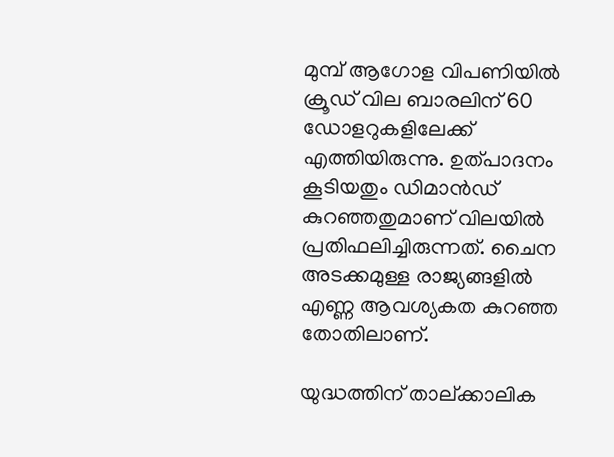മുമ്പ് ആഗോള വിപണിയില്‍ ക്രൂഡ് വില ബാരലിന് 60 ഡോളറുകളിലേക്ക് എത്തിയിരുന്നു. ഉത്പാദനം കൂടിയതും ഡിമാന്‍ഡ് കുറഞ്ഞതുമാണ് വിലയില്‍ പ്രതിഫലിച്ചിരുന്നത്. ചൈന അടക്കമുള്ള രാജ്യങ്ങളില്‍ എണ്ണ ആവശ്യകത കുറഞ്ഞ തോതിലാണ്.

യുദ്ധത്തിന് താല്ക്കാലിക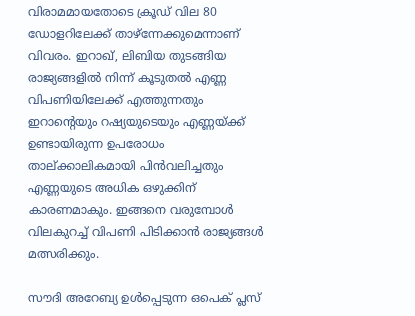വിരാമമായതോടെ ക്രൂഡ് വില 80 ഡോളറിലേക്ക് താഴ്‌ന്നേക്കുമെന്നാണ് വിവരം. ഇറാഖ്, ലിബിയ തുടങ്ങിയ രാജ്യങ്ങളില്‍ നിന്ന് കൂടുതല്‍ എണ്ണ വിപണിയിലേക്ക് എത്തുന്നതും ഇറാന്റെയും റഷ്യയുടെയും എണ്ണയ്ക്ക് ഉണ്ടായിരുന്ന ഉപരോധം താല്ക്കാലികമായി പിന്‍വലിച്ചതും എണ്ണയുടെ അധിക ഒഴുക്കിന് കാരണമാകും. ഇങ്ങനെ വരുമ്പോള്‍ വിലകുറച്ച് വിപണി പിടിക്കാന്‍ രാജ്യങ്ങള്‍ മത്സരിക്കും.

സൗദി അറേബ്യ ഉള്‍പ്പെടുന്ന ഒപെക് പ്ലസ്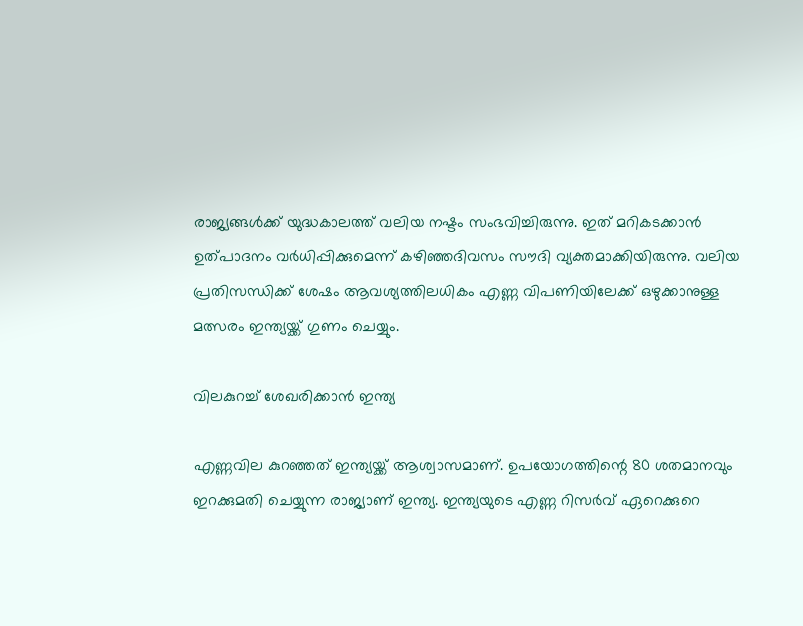രാജ്യങ്ങള്‍ക്ക് യുദ്ധകാലത്ത് വലിയ നഷ്ടം സംഭവിച്ചിരുന്നു. ഇത് മറികടക്കാന്‍ ഉത്പാദനം വര്‍ധിപ്പിക്കുമെന്ന് കഴിഞ്ഞദിവസം സൗദി വ്യക്തമാക്കിയിരുന്നു. വലിയ പ്രതിസന്ധിക്ക് ശേഷം ആവശ്യത്തിലധികം എണ്ണ വിപണിയിലേക്ക് ഒഴുക്കാനുള്ള മത്സരം ഇന്ത്യയ്ക്ക് ഗുണം ചെയ്യും.

വിലകുറച്ച് ശേഖരിക്കാന്‍ ഇന്ത്യ

എണ്ണവില കുറഞ്ഞത് ഇന്ത്യയ്ക്ക് ആശ്വാസമാണ്. ഉപയോഗത്തിന്റെ 80 ശതമാനവും ഇറക്കുമതി ചെയ്യുന്ന രാജ്യാണ് ഇന്ത്യ. ഇന്ത്യയുടെ എണ്ണ റിസര്‍വ് ഏറെക്കുറെ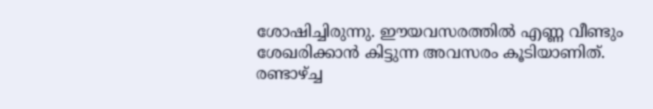ശോഷിച്ചിരുന്നു. ഈയവസരത്തില്‍ എണ്ണ വീണ്ടും ശേഖരിക്കാന്‍ കിട്ടുന്ന അവസരം കൂടിയാണിത്. രണ്ടാഴ്ച്ച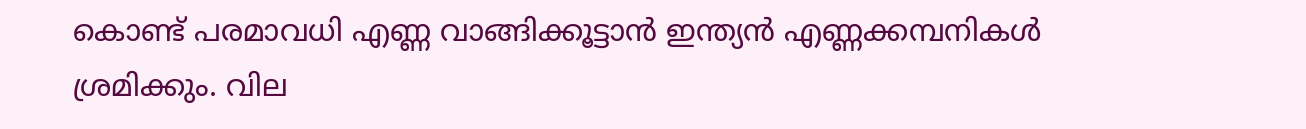കൊണ്ട് പരമാവധി എണ്ണ വാങ്ങിക്കൂട്ടാന്‍ ഇന്ത്യന്‍ എണ്ണക്കമ്പനികള്‍ ശ്രമിക്കും. വില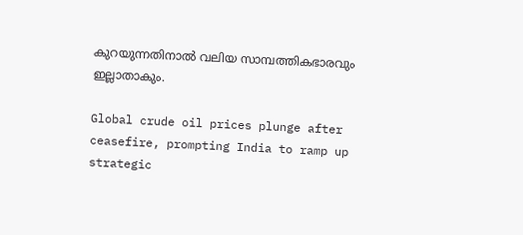കുറയുന്നതിനാല്‍ വലിയ സാമ്പത്തികഭാരവും ഇല്ലാതാകും.

Global crude oil prices plunge after ceasefire, prompting India to ramp up strategic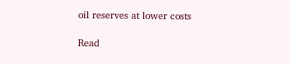oil reserves at lower costs

Read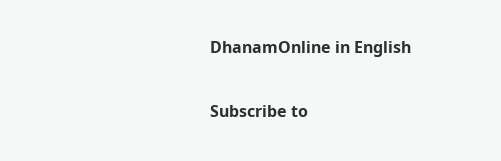DhanamOnline in English

Subscribe to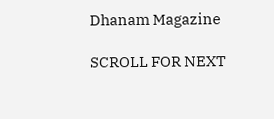Dhanam Magazine

SCROLL FOR NEXT